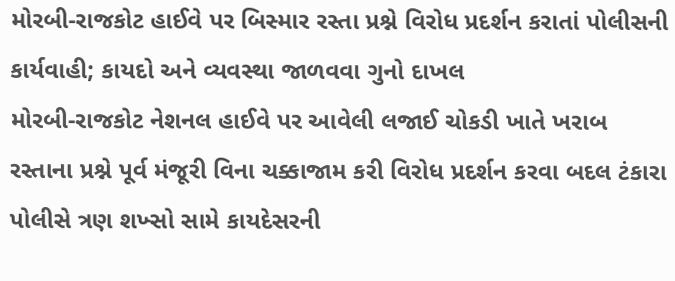મોરબી-રાજકોટ હાઈવે પર બિસ્માર રસ્તા પ્રશ્ને વિરોધ પ્રદર્શન કરાતાં પોલીસની કાર્યવાહી; કાયદો અને વ્યવસ્થા જાળવવા ગુનો દાખલ
મોરબી-રાજકોટ નેશનલ હાઈવે પર આવેલી લજાઈ ચોકડી ખાતે ખરાબ રસ્તાના પ્રશ્ને પૂર્વ મંજૂરી વિના ચક્કાજામ કરી વિરોધ પ્રદર્શન કરવા બદલ ટંકારા પોલીસે ત્રણ શખ્સો સામે કાયદેસરની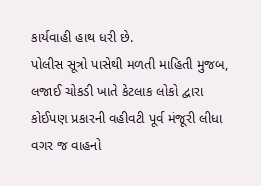કાર્યવાહી હાથ ધરી છે.
પોલીસ સૂત્રો પાસેથી મળતી માહિતી મુજબ, લજાઈ ચોકડી ખાતે કેટલાક લોકો દ્વારા કોઈપણ પ્રકારની વહીવટી પૂર્વ મંજૂરી લીધા વગર જ વાહનો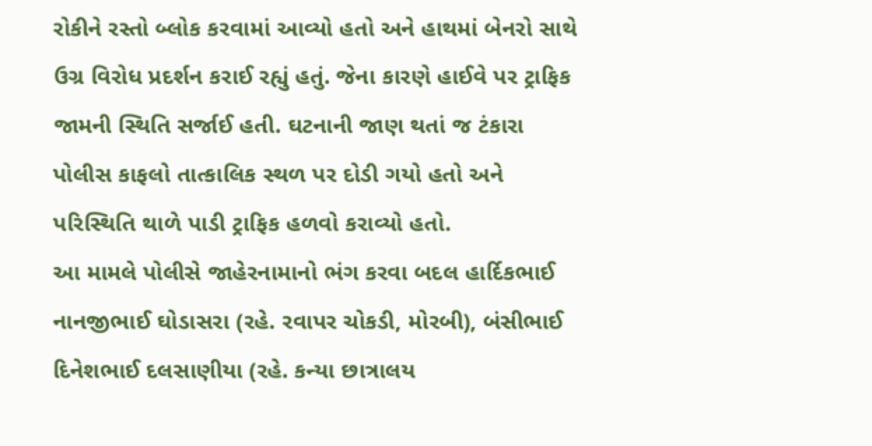રોકીને રસ્તો બ્લોક કરવામાં આવ્યો હતો અને હાથમાં બેનરો સાથે ઉગ્ર વિરોધ પ્રદર્શન કરાઈ રહ્યું હતું. જેના કારણે હાઈવે પર ટ્રાફિક જામની સ્થિતિ સર્જાઈ હતી. ઘટનાની જાણ થતાં જ ટંકારા પોલીસ કાફલો તાત્કાલિક સ્થળ પર દોડી ગયો હતો અને પરિસ્થિતિ થાળે પાડી ટ્રાફિક હળવો કરાવ્યો હતો.
આ મામલે પોલીસે જાહેરનામાનો ભંગ કરવા બદલ હાર્દિકભાઈ નાનજીભાઈ ઘોડાસરા (રહે. રવાપર ચોકડી, મોરબી), બંસીભાઈ દિનેશભાઈ દલસાણીયા (રહે. કન્યા છાત્રાલય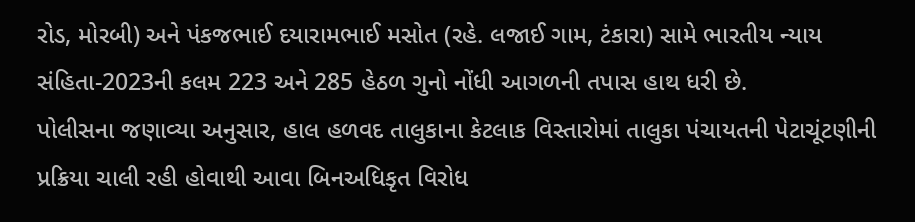રોડ, મોરબી) અને પંકજભાઈ દયારામભાઈ મસોત (રહે. લજાઈ ગામ, ટંકારા) સામે ભારતીય ન્યાય સંહિતા-2023ની કલમ 223 અને 285 હેઠળ ગુનો નોંધી આગળની તપાસ હાથ ધરી છે.
પોલીસના જણાવ્યા અનુસાર, હાલ હળવદ તાલુકાના કેટલાક વિસ્તારોમાં તાલુકા પંચાયતની પેટાચૂંટણીની પ્રક્રિયા ચાલી રહી હોવાથી આવા બિનઅધિકૃત વિરોધ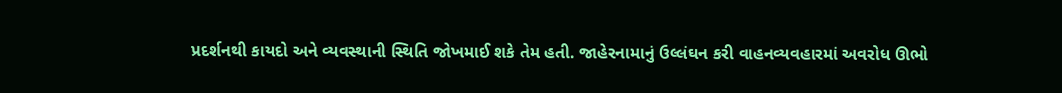પ્રદર્શનથી કાયદો અને વ્યવસ્થાની સ્થિતિ જોખમાઈ શકે તેમ હતી. જાહેરનામાનું ઉલ્લંઘન કરી વાહનવ્યવહારમાં અવરોધ ઊભો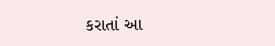કરાતાં આ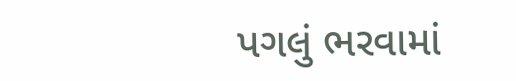પગલું ભરવામાં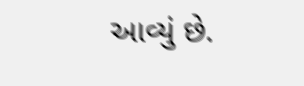આવ્યું છે.